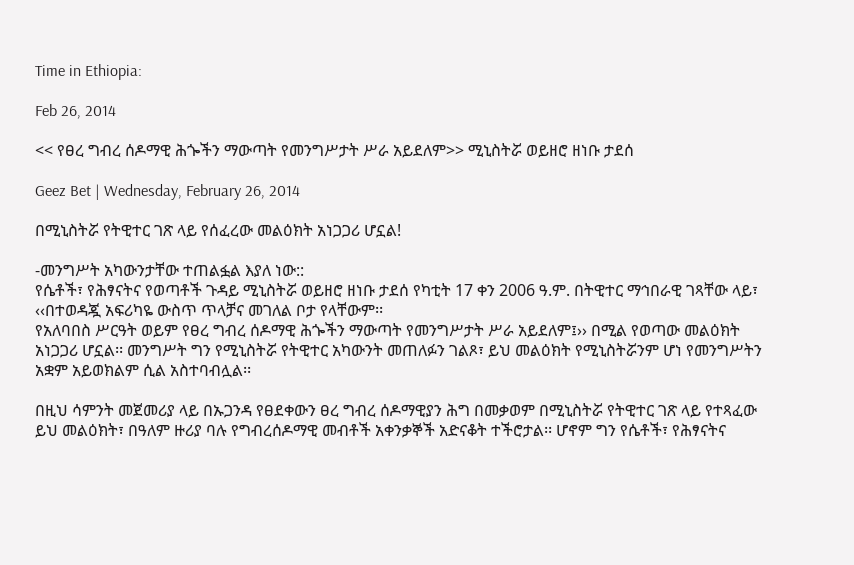Time in Ethiopia:

Feb 26, 2014

<< የፀረ ግብረ ሰዶማዊ ሕጐችን ማውጣት የመንግሥታት ሥራ አይደለም>> ሚኒስትሯ ወይዘሮ ዘነቡ ታደሰ

Geez Bet | Wednesday, February 26, 2014

በሚኒስትሯ የትዊተር ገጽ ላይ የሰፈረው መልዕክት አነጋጋሪ ሆኗል!

-መንግሥት አካውንታቸው ተጠልፏል እያለ ነው::
የሴቶች፣ የሕፃናትና የወጣቶች ጉዳይ ሚኒስትሯ ወይዘሮ ዘነቡ ታደሰ የካቲት 17 ቀን 2006 ዓ.ም. በትዊተር ማኅበራዊ ገጻቸው ላይ፣ ‹‹በተወዳጇ አፍሪካዬ ውስጥ ጥላቻና መገለል ቦታ የላቸውም፡፡
የአለባበስ ሥርዓት ወይም የፀረ ግብረ ሰዶማዊ ሕጐችን ማውጣት የመንግሥታት ሥራ አይደለም፤›› በሚል የወጣው መልዕክት አነጋጋሪ ሆኗል፡፡ መንግሥት ግን የሚኒስትሯ የትዊተር አካውንት መጠለፉን ገልጾ፣ ይህ መልዕክት የሚኒስትሯንም ሆነ የመንግሥትን አቋም አይወክልም ሲል አስተባብሏል፡፡

በዚህ ሳምንት መጀመሪያ ላይ በኡጋንዳ የፀደቀውን ፀረ ግብረ ሰዶማዊያን ሕግ በመቃወም በሚኒስትሯ የትዊተር ገጽ ላይ የተጻፈው ይህ መልዕክት፣ በዓለም ዙሪያ ባሉ የግብረሰዶማዊ መብቶች አቀንቃኞች አድናቆት ተችሮታል፡፡ ሆኖም ግን የሴቶች፣ የሕፃናትና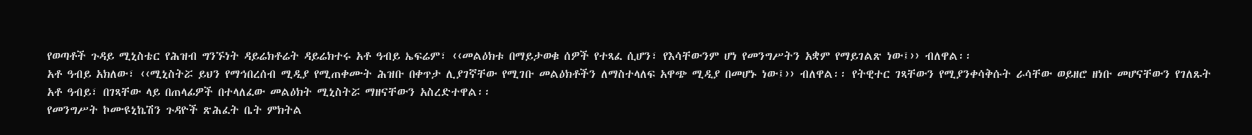የወጣቶች ጉዳይ ሚኒስቴር የሕዝብ ግንኙነት ዳይሬክቶሬት ዳይሬክተሩ አቶ ዓብይ ኤፍሬም፣ ‹‹መልዕክቱ በማይታወቁ ሰዎች የተጻፈ ሲሆን፣ የእሳቸውንም ሆነ የመንግሥትን አቋም የማይገልጽ ነው፤›› ብለዋል፡፡
አቶ ዓብይ አክለው፣ ‹‹ሚኒስትሯ ይህን የማኅበረሰብ ሚዲያ የሚጠቀሙት ሕዝቡ በቀጥታ ሊያገኛቸው የሚገቡ መልዕክቶችን ለማስተላለፍ አዋጭ ሚዲያ በመሆኑ ነው፤›› ብለዋል፡፡ የትዊተር ገጻቸውን የሚያንቀሳቅሱት ራሳቸው ወይዘሮ ዘነቡ መሆናቸውን የገለጹት አቶ ዓብይ፣ በገጻቸው ላይ በጠላፊዎች በተላለፈው መልዕክት ሚኒስትሯ ማዘናቸውን አስረድተዋል፡፡
የመንግሥት ኮሙዩኒኬሽን ጉዳዮች ጽሕፈት ቤት ምክትል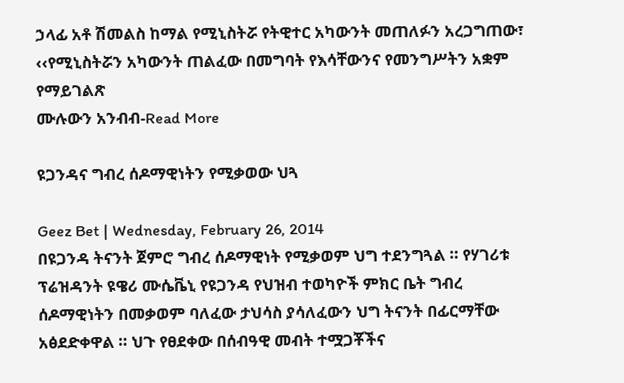ኃላፊ አቶ ሽመልስ ከማል የሚኒስትሯ የትዊተር አካውንት መጠለፉን አረጋግጠው፣ ‹‹የሚኒስትሯን አካውንት ጠልፈው በመግባት የእሳቸውንና የመንግሥትን አቋም የማይገልጽ
ሙሉውን አንብብ-Read More

ዩጋንዳና ግብረ ሰዶማዊነትን የሚቃወው ህጓ

Geez Bet | Wednesday, February 26, 2014
በዩጋንዳ ትናንት ጀምሮ ግብረ ሰዶማዊነት የሚቃወም ህግ ተደንግጓል ። የሃገሪቱ ፕሬዝዳንት ዩዌሪ ሙሴቬኒ የዩጋንዳ የህዝብ ተወካዮች ምክር ቤት ግብረ ሰዶማዊነትን በመቃወም ባለፈው ታህሳስ ያሳለፈውን ህግ ትናንት በፊርማቸው አፅደድቀዋል ። ህጉ የፀደቀው በሰብዓዊ መብት ተሟጋቾችና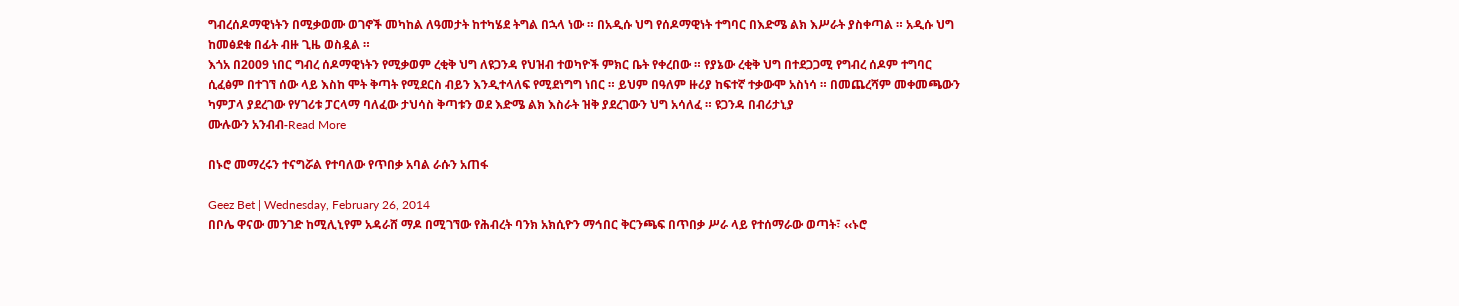ግብረሰዶማዊነትን በሚቃወሙ ወገኖች መካከል ለዓመታት ከተካሄደ ትግል በኋላ ነው ። በአዲሱ ህግ የሰዶማዊነት ተግባር በእድሜ ልክ እሥራት ያስቀጣል ። አዲሱ ህግ ከመፅደቁ በፊት ብዙ ጊዜ ወስዷል ።
እጎአ በ2009 ነበር ግብረ ሰዶማዊነትን የሚቃወም ረቂቅ ህግ ለዩጋንዳ የህዝብ ተወካዮች ምክር ቤት የቀረበው ። የያኔው ረቂቅ ህግ በተደጋጋሚ የግብረ ሰዶም ተግባር ሲፈፅም በተገኘ ሰው ላይ እስከ ሞት ቅጣት የሚደርስ ብይን እንዲተላለፍ የሚደነግግ ነበር ። ይህም በዓለም ዙሪያ ከፍተኛ ተቃውሞ አስነሳ ። በመጨረሻም መቀመጫውን ካምፓላ ያደረገው የሃገሪቱ ፓርላማ ባለፈው ታህሳስ ቅጣቱን ወደ እድሜ ልክ እስራት ዝቅ ያደረገውን ህግ አሳለፈ ። ዩጋንዳ በብሪታኒያ
ሙሉውን አንብብ-Read More

በኑሮ መማረሩን ተናግሯል የተባለው የጥበቃ አባል ራሱን አጠፋ

Geez Bet | Wednesday, February 26, 2014
በቦሌ ዋናው መንገድ ከሚሊኒየም አዳራሸ ማዶ በሚገኘው የሕብረት ባንክ አክሲዮን ማኅበር ቅርንጫፍ በጥበቃ ሥራ ላይ የተሰማራው ወጣት፣ ‹‹ኑሮ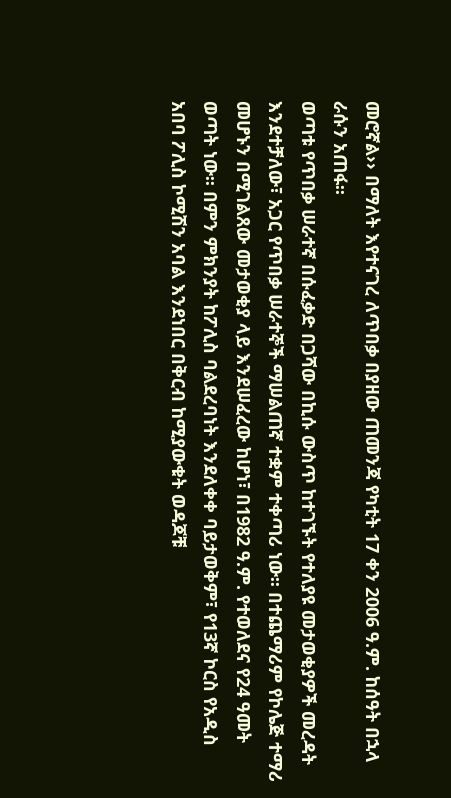መሮኛል›› በማለት እየተናገረ ለጥበቃ በያዘው ጠመንጃ የካቲት 17 ቀን 2006 ዓ.ም. ከሰዓት በኋላ ራሱን አጠፋ፡፡
ወጣቱ የጥበቃ ሠራተኛ በሱፈቃድ በጋሻው በኪሱ ውስጥ ከተገኙት የተለያዩ መታወቂያዎች መረዳት እንደተቻለው፣ አጋር የጥበቃ ሠራተኞች ማሠልጠኛ ተቋም ተቀጣሪ ነው፡፡ በተጨማሪም የኮሌጅ ተማሪ መሆኑን በሚገልጸው መታወቂያ ላይ እንደሠፈረው ከሆነ፣ በ1982 ዓ.ም. የተወለደና የ24 ዓመት ወጣት ነው፡፡ በምን ምክንያት ከፖሊስ ባልደረባነት እንደለቀቀ ባይታወቅም፣ የ13ኛ ኮርስ የአዲስ አበባ ፖሊስ ኮሚሽን አባል እንደነበር በቅርብ ከሚያውቁት ወዳጆቹ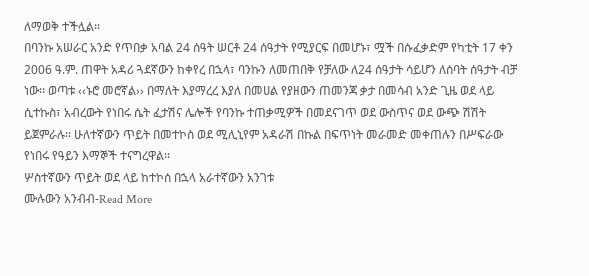ለማወቅ ተችሏል፡፡
በባንኩ አሠራር አንድ የጥበቃ አባል 24 ሰዓት ሠርቶ 24 ሰዓታት የሚያርፍ በመሆኑ፣ ሟች በሱፈቃድም የካቲት 17 ቀን 2006 ዓ.ም. ጠዋት አዳሪ ጓደኛውን ከቀየረ በኋላ፣ ባንኩን ለመጠበቅ የቻለው ለ24 ሰዓታት ሳይሆን ለሰባት ሰዓታት ብቻ ነው፡፡ ወጣቱ ‹‹ኑሮ መሮኛል›› በማለት እያማረረ እያለ በመሀል የያዘውን ጠመንጃ ቃታ በመሳብ አንድ ጊዜ ወደ ላይ ሲተኩስ፣ አብረውት የነበሩ ሴት ፈታሽና ሌሎች የባንኩ ተጠቃሚዎች በመደናገጥ ወደ ውስጥና ወደ ውጭ ሽሽት ይጀምራሉ፡፡ ሁለተኛውን ጥይት በመተኮስ ወደ ሚሊኒየም አዳራሽ በኩል በፍጥነት መራመድ መቀጠሉን በሥፍራው የነበሩ የዓይን እማኞች ተናግረዋል፡፡
ሦስተኛውን ጥይት ወደ ላይ ከተኮሰ በኋላ አራተኛውን አንገቱ
ሙሉውን አንብብ-Read More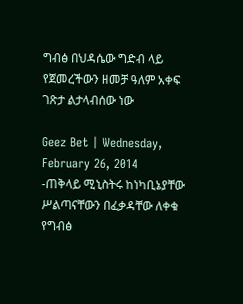ግብፅ በህዳሴው ግድብ ላይ የጀመረችውን ዘመቻ ዓለም አቀፍ ገጽታ ልታላብሰው ነው

Geez Bet | Wednesday, February 26, 2014
-ጠቅላይ ሚኒስትሩ ከነካቢኔያቸው ሥልጣናቸውን በፈቃዳቸው ለቀቁ
የግብፅ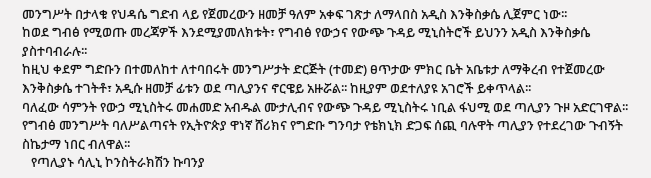መንግሥት በታላቁ የህዳሴ ግድብ ላይ የጀመረውን ዘመቻ ዓለም አቀፍ ገጽታ ለማላበስ አዲስ እንቅስቃሴ ሊጀምር ነው፡፡
ከወደ ግብፅ የሚወጡ መረጃዎች እንደሚያመለክቱት፣ የግብፅ የውኃና የውጭ ጉዳይ ሚኒስትሮች ይህንን አዲስ እንቅስቃሴ ያስተባብራሉ፡፡
ከዚህ ቀደም ግድቡን በተመለከተ ለተባበሩት መንግሥታት ድርጅት (ተመድ) ፀጥታው ምክር ቤት አቤቱታ ለማቅረብ የተጀመረው እንቅስቃሴ ተገትቶ፣ አዲሱ ዘመቻ ፊቱን ወደ ጣሊያንና ኖርዌይ አዙሯል፡፡ ከዚያም ወደተለያዩ አገሮች ይቀጥላል፡፡
ባለፈው ሳምንት የውኃ ሚኒስትሩ መሐመድ አብዱል ሙታሊብና የውጭ ጉዳይ ሚኒስትሩ ነቢል ፋህሚ ወደ ጣሊያን ጉዞ አድርገዋል፡፡ የግብፅ መንግሥት ባለሥልጣናት የኢትዮጵያ ዋነኛ ሸሪክና የግድቡ ግንባታ የቴክኒክ ድጋፍ ሰጪ ባሉዋት ጣሊያን የተደረገው ጉብኝት ስኬታማ ነበር ብለዋል፡፡
   የጣሊያኑ ሳሊኒ ኮንስትራክሽን ኩባንያ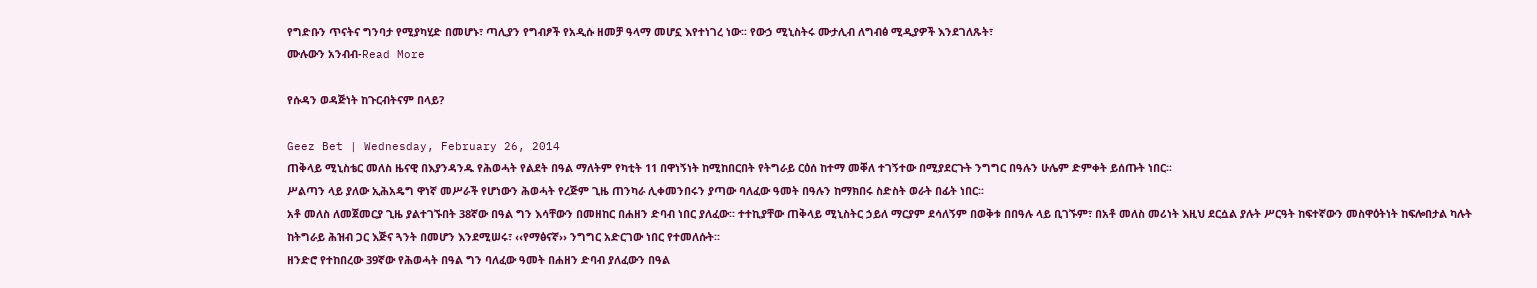የግድቡን ጥናትና ግንባታ የሚያካሂድ በመሆኑ፣ ጣሊያን የግብፆች የአዲሱ ዘመቻ ዓላማ መሆኗ እየተነገረ ነው፡፡ የውኃ ሚኒስትሩ ሙታሊብ ለግብፅ ሚዲያዎች እንደገለጹት፣
ሙሉውን አንብብ-Read More

የሱዳን ወዳጅነት ከጉርብትናም በላይ?

Geez Bet | Wednesday, February 26, 2014
ጠቅላይ ሚኒስቴር መለስ ዜናዊ በእያንዳንዱ የሕወሓት የልደት በዓል ማለትም የካቲት 11 በዋነኝነት ከሚከበርበት የትግራይ ርዕሰ ከተማ መቐለ ተገኝተው በሚያደርጉት ንግግር በዓሉን ሁሌም ድምቀት ይሰጡት ነበር፡፡
ሥልጣን ላይ ያለው ኢሕአዴግ ዋነኛ መሥራች የሆነውን ሕወሓት የረጅም ጊዜ ጠንካራ ሊቀመንበሩን ያጣው ባለፈው ዓመት በዓሉን ከማክበሩ ስድስት ወራት በፊት ነበር፡፡
አቶ መለስ ለመጀመርያ ጊዜ ያልተገኙበት 38ኛው በዓል ግን እሳቸውን በመዘከር በሐዘን ድባብ ነበር ያለፈው፡፡ ተተኪያቸው ጠቅላይ ሚኒስትር ኃይለ ማርያም ደሳለኝም በወቅቱ በበዓሉ ላይ ቢገኙም፣ በአቶ መለስ መሪነት እዚህ ደርሷል ያሉት ሥርዓት ከፍተኛውን መስዋዕትነት ከፍሎበታል ካሉት ከትግራይ ሕዝብ ጋር እጅና ጓንት በመሆን እንደሚሠሩ፣ ‹‹የማፅናኛ›› ንግግር አድርገው ነበር የተመለሱት፡፡
ዘንድሮ የተከበረው 39ኛው የሕወሓት በዓል ግን ባለፈው ዓመት በሐዘን ድባብ ያለፈውን በዓል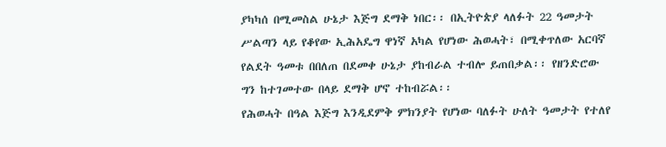ያካካሰ በሚመስል ሁኔታ እጅግ ደማቅ ነበር፡፡ በኢትዮጵያ ላለፉት 22 ዓመታት ሥልጣን ላይ የቆየው ኢሕአዴግ ዋነኛ አካል የሆነው ሕወሓት፣ በሚቀጥለው አርባኛ የልደት ዓመቱ በበለጠ በደመቀ ሁኔታ ያከብራል ተብሎ ይጠበቃል፡፡ የዘንድሮው ግን ከተገመተው በላይ ደማቅ ሆኖ ተከብሯል፡፡
የሕወሓት በዓል እጅግ እንዲደምቅ ምክንያት የሆነው ባለፉት ሁለት ዓመታት የተለየ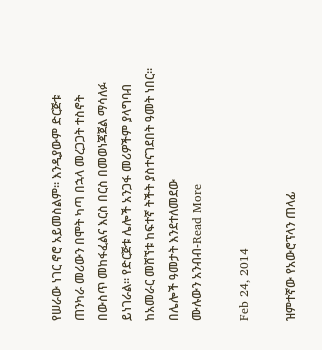የሠራው ነገር ኖሮ አይመስልም፡፡ እንዲያውም ድርጅቱ ጠንካራ መሪውን በሞት ካጣ በኋላ መረጋጋት ተስኖት በውስጥ መከፋፈልና እርስ በርስ በመወነጃጀል ማሳለፉ ይነገራል፡፡ የድርጅቱ ሌሎች አንጋፋ መሪዎችም ያላግባብ ከአመራር መሸኘቱ ከፍተኛ ትችት ያስተናገደበት ዓመት ነበር፡፡ በሌሎች ዓመታት እንደተለመደው
ሙሉውን አንብብ-Read More

Feb 24, 2014

ዝምተኛው የአውሮፕላን ጠላፊ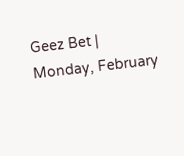Geez Bet | Monday, February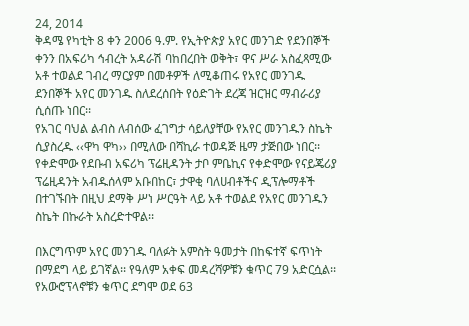24, 2014
ቅዳሜ የካቲት 8 ቀን 2006 ዓ.ም. የኢትዮጵያ አየር መንገድ የደንበኞች ቀንን በአፍሪካ ኅብረት አዳራሽ ባከበረበት ወቅት፣ ዋና ሥራ አስፈጻሚው አቶ ተወልደ ገብረ ማርያም በመቶዎች ለሚቆጠሩ የአየር መንገዱ ደንበኞች አየር መንገዱ ስለደረሰበት የዕድገት ደረጃ ዝርዝር ማብራሪያ ሲሰጡ ነበር፡፡
የአገር ባህል ልብስ ለብሰው ፈገግታ ሳይለያቸው የአየር መንገዱን ስኬት ሲያስረዱ ‹‹ዋካ ዋካ›› በሚለው በሻኪራ ተወዳጅ ዜማ ታጅበው ነበር፡፡ የቀድሞው የደቡብ አፍሪካ ፕሬዚዳንት ታቦ ምቤኪና የቀድሞው የናይጄሪያ ፕሬዚዳንት አብዱሰላም አቡበከር፣ ታዋቂ ባለሀብቶችና ዲፕሎማቶች በተገኙበት በዚህ ደማቅ ሥነ ሥርዓት ላይ አቶ ተወልደ የአየር መንገዱን ስኬት በኩራት አስረድተዋል፡፡

በእርግጥም አየር መንገዱ ባለፉት አምስት ዓመታት በከፍተኛ ፍጥነት በማደግ ላይ ይገኛል፡፡ የዓለም አቀፍ መዳረሻዎቹን ቁጥር 79 አድርሷል፡፡ የአውሮፕላኖቹን ቁጥር ደግሞ ወደ 63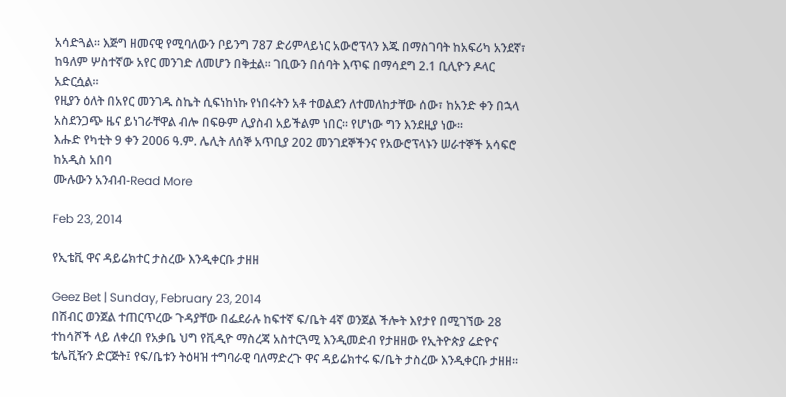አሳድጓል፡፡ እጅግ ዘመናዊ የሚባለውን ቦይንግ 787 ድሪምላይነር አውሮፕላን እጁ በማስገባት ከአፍሪካ አንደኛ፣ ከዓለም ሦስተኛው አየር መንገድ ለመሆን በቅቷል፡፡ ገቢውን በሰባት እጥፍ በማሳደግ 2.1 ቢሊዮን ዶላር አድርሷል፡፡
የዚያን ዕለት በአየር መንገዱ ስኬት ሲፍነከነኩ የነበሩትን አቶ ተወልደን ለተመለከታቸው ሰው፣ ከአንድ ቀን በኋላ አስደንጋጭ ዜና ይነገራቸዋል ብሎ በፍፁም ሊያስብ አይችልም ነበር፡፡ የሆነው ግን እንደዚያ ነው፡፡
እሑድ የካቲት 9 ቀን 2006 ዓ.ም. ሌሊት ለሰኞ አጥቢያ 202 መንገደኞችንና የአውሮፕላኑን ሠራተኞች አሳፍሮ ከአዲስ አበባ
ሙሉውን አንብብ-Read More

Feb 23, 2014

የኢቴቪ ዋና ዳይሬክተር ታስረው እንዲቀርቡ ታዘዘ

Geez Bet | Sunday, February 23, 2014
በሽብር ወንጀል ተጠርጥረው ጉዳያቸው በፌደራሉ ከፍተኛ ፍ/ቤት 4ኛ ወንጀል ችሎት እየታየ በሚገኘው 28 ተከሳሾች ላይ ለቀረበ የአቃቤ ህግ የቪዲዮ ማስረጃ አስተርጓሚ እንዲመድብ የታዘዘው የኢትዮጵያ ሬድዮና ቴሌቪዥን ድርጅት፤ የፍ/ቤቱን ትዕዛዝ ተግባራዊ ባለማድረጉ ዋና ዳይሬክተሩ ፍ/ቤት ታስረው እንዲቀርቡ ታዘዘ፡፡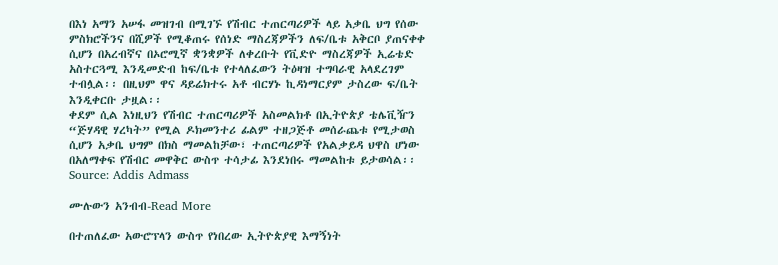በእነ አማን አሠፋ መዝገብ በሚገኙ የሽብር ተጠርጣሪዎች ላይ አቃቤ ህግ የሰው ምስክሮችንና በሺዎች የሚቆጠሩ የሰነድ ማስረጃዎችን ለፍ/ቤቱ አቅርቦ ያጠናቀቀ ሲሆን በአረብኛና በኦሮሚኛ ቋንቋዎች ለቀረቡት የቪድዮ ማስረጃዎች ኢሬቴድ አስተርጓሚ እንዲመድብ ከፍ/ቤቱ የተላለፈውን ትዕዛዝ ተግባራዊ አላደረገም ተብሏል፡፡ በዚህም ዋና ዳይሬክተሩ አቶ ብርሃኑ ኪዳነማርያም ታስረው ፍ/ቤት እንዲቀርቡ ታዟል፡፡
ቀደም ሲል እነዚህን የሽብር ተጠርጣሪዎች አስመልክቶ በኢትዮጵያ ቴሌቪዥን “ጅሃዳዊ ሃረካት” የሚል ዶክመንተሪ ፊልም ተዘጋጅቶ መሰራጨቱ የሚታወስ ሲሆን አቃቤ ህግም በክስ ማመልከቻው፣ ተጠርጣሪዎች የአልቃይዳ ህዋስ ሆነው በአለማቀፍ የሽብር መዋቅር ውስጥ ተሳታፊ እንደነበሩ ማመልከቱ ይታወሳል፡፡
Source: Addis Admass

ሙሉውን አንብብ-Read More

በተጠለፈው አውሮፕላን ውስጥ የነበረው ኢትዮጵያዊ እማኝነት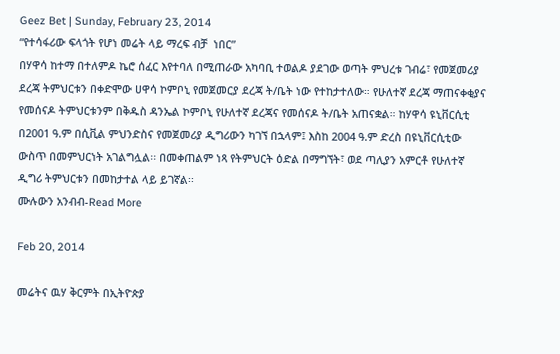Geez Bet | Sunday, February 23, 2014
“የተሳፋሪው ፍላጎት የሆነ መሬት ላይ ማረፍ ብቻ  ነበር”
በሃዋሳ ከተማ በተለምዶ ኬሮ ሰፈር እየተባለ በሚጠራው አካባቢ ተወልዶ ያደገው ወጣት ምህረቱ ገብሬ፣ የመጀመሪያ ደረጃ ትምህርቱን በቀድሞው ሀዋሳ ኮምቦኒ የመጀመርያ ደረጃ ት/ቤት ነው የተከታተለው። የሁለተኛ ደረጃ ማጠናቀቂያና የመሰናዶ ትምህርቱንም በቅዱስ ዳንኤል ኮምቦኒ የሁለተኛ ደረጃና የመሰናዶ ት/ቤት አጠናቋል። ከሃዋሳ ዩኒቨርሲቲ በ2001 ዓ.ም በሲቪል ምህንድስና የመጀመሪያ ዲግሪውን ካገኘ በኋላም፤ እስከ 2004 ዓ.ም ድረስ በዩኒቨርሲቲው ውስጥ በመምህርነት አገልግሏል፡፡ በመቀጠልም ነጻ የትምህርት ዕድል በማግኘት፣ ወደ ጣሊያን አምርቶ የሁለተኛ ዲግሪ ትምህርቱን በመከታተል ላይ ይገኛል፡፡
ሙሉውን አንብብ-Read More

Feb 20, 2014

መሬትና ዉሃ ቅርምት በኢትዮጵያ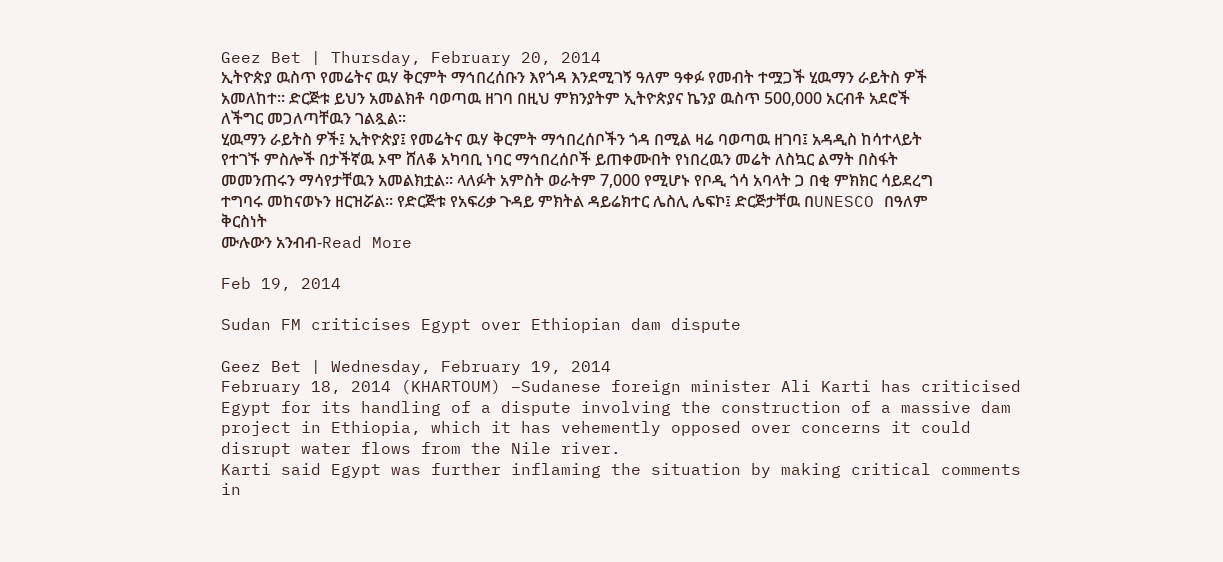Geez Bet | Thursday, February 20, 2014
ኢትዮጵያ ዉስጥ የመሬትና ዉሃ ቅርምት ማኅበረሰቡን እየጎዳ እንደሚገኝ ዓለም ዓቀፉ የመብት ተሟጋች ሂዉማን ራይትስ ዎች አመለከተ። ድርጅቱ ይህን አመልክቶ ባወጣዉ ዘገባ በዚህ ምክንያትም ኢትዮጵያና ኬንያ ዉስጥ 500,000 አርብቶ አደሮች ለችግር መጋለጣቸዉን ገልጿል።
ሂዉማን ራይትስ ዎች፤ ኢትዮጵያ፤ የመሬትና ዉሃ ቅርምት ማኅበረሰቦችን ጎዳ በሚል ዛሬ ባወጣዉ ዘገባ፤ አዳዲስ ከሳተላይት የተገኙ ምስሎች በታችኛዉ ኦሞ ሸለቆ አካባቢ ነባር ማኅበረሰቦች ይጠቀሙበት የነበረዉን መሬት ለስኳር ልማት በስፋት መመንጠሩን ማሳየታቸዉን አመልክቷል። ላለፉት አምስት ወራትም 7,000 የሚሆኑ የቦዲ ጎሳ አባላት ጋ በቂ ምክክር ሳይደረግ ተግባሩ መከናወኑን ዘርዝሯል። የድርጅቱ የአፍሪቃ ጉዳይ ምክትል ዳይሬክተር ሌስሊ ሌፍኮ፤ ድርጅታቸዉ በUNESCO በዓለም ቅርስነት
ሙሉውን አንብብ-Read More

Feb 19, 2014

Sudan FM criticises Egypt over Ethiopian dam dispute

Geez Bet | Wednesday, February 19, 2014
February 18, 2014 (KHARTOUM) –Sudanese foreign minister Ali Karti has criticised Egypt for its handling of a dispute involving the construction of a massive dam project in Ethiopia, which it has vehemently opposed over concerns it could disrupt water flows from the Nile river.
Karti said Egypt was further inflaming the situation by making critical comments in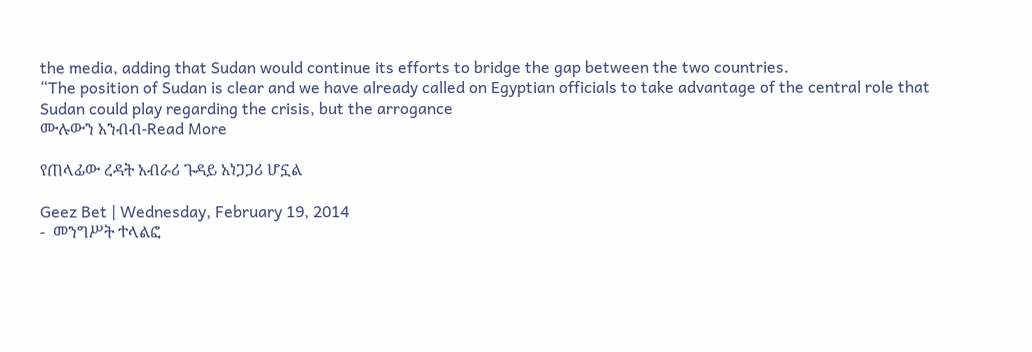the media, adding that Sudan would continue its efforts to bridge the gap between the two countries.
“The position of Sudan is clear and we have already called on Egyptian officials to take advantage of the central role that Sudan could play regarding the crisis, but the arrogance
ሙሉውን አንብብ-Read More

የጠላፊው ረዳት አብራሪ ጉዳይ አነጋጋሪ ሆኗል

Geez Bet | Wednesday, February 19, 2014
-  መንግሥት ተላልፎ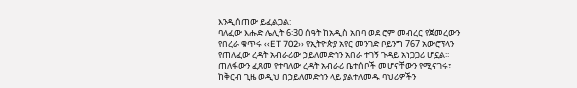እንዲሰጠው ይፈልጋል:
ባለፈው እሑድ ሌሊት 6፡30 ሰዓት ከአዲስ አበባ ወደ ሮም መብረር የጀመረውን የበረራ ቁጥሩ ‹‹ET 702›› የኢትዮጵያ አየር መንገድ ቦይንግ 767 አውሮፕላን የጠለፈው ረዳት አብራሪው ኃይለመድኅን አበራ ተገኝ ጉዳይ አነጋጋሪ ሆኗል፡፡
ጠለፋውን ፈጸመ የተባለው ረዳት አብራሪ ቤተሰቦች መሆናቸውን የሚናገሩ፣ ከቅርብ ጊዜ ወዲህ በኃይለመድኅን ላይ ያልተለመዱ ባህሪዎችን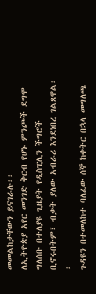መመልከታቸውን ይናገራሉ፡፡
ለኢትዮጵያ አየር መንገድ ቅርብ የሆኑ ምንጮች ደግሞ ግለሰቡ በተለያዩ ጊዜያት የዲስፒሊን ችግሮች ቢኖሩበትም፣ ብቃት ያለው አብራሪ እንደነበረ ገልጸዋል፡፡
ጉዳዩን በተመለከተ ባለፈው ሰኞ ከቀትር በኋላ መግለጫ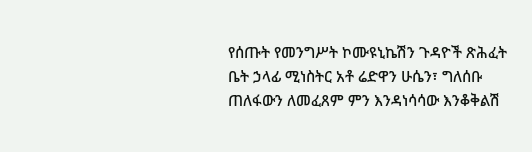የሰጡት የመንግሥት ኮሙዩኒኬሽን ጉዳዮች ጽሕፈት ቤት ኃላፊ ሚነስትር አቶ ሬድዋን ሁሴን፣ ግለሰቡ ጠለፋውን ለመፈጸም ምን እንዳነሳሳው እንቆቅልሽ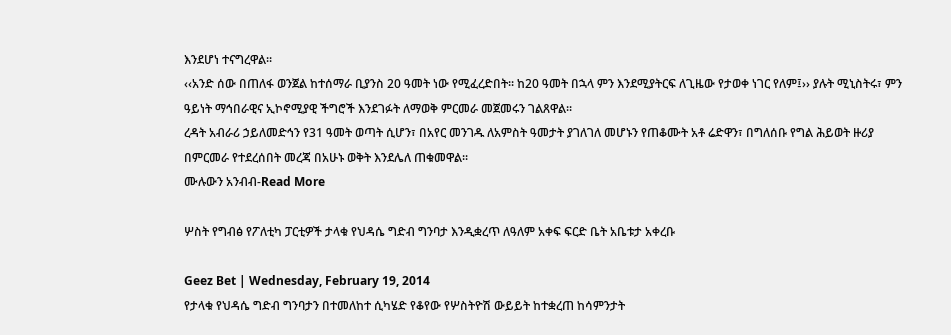እንደሆነ ተናግረዋል፡፡
‹‹አንድ ሰው በጠለፋ ወንጀል ከተሰማራ ቢያንስ 20 ዓመት ነው የሚፈረድበት፡፡ ከ20 ዓመት በኋላ ምን እንደሚያትርፍ ለጊዜው የታወቀ ነገር የለም፤›› ያሉት ሚኒስትሩ፣ ምን ዓይነት ማኅበራዊና ኢኮኖሚያዊ ችግሮች እንደገፉት ለማወቅ ምርመራ መጀመሩን ገልጸዋል፡፡
ረዳት አብራሪ ኃይለመድኅን የ31 ዓመት ወጣት ሲሆን፣ በአየር መንገዱ ለአምስት ዓመታት ያገለገለ መሆኑን የጠቆሙት አቶ ሬድዋን፣ በግለሰቡ የግል ሕይወት ዙሪያ በምርመራ የተደረሰበት መረጃ በአሁኑ ወቅት እንደሌለ ጠቁመዋል፡፡
ሙሉውን አንብብ-Read More

ሦስት የግብፅ የፖለቲካ ፓርቲዎች ታላቁ የህዳሴ ግድብ ግንባታ እንዲቋረጥ ለዓለም አቀፍ ፍርድ ቤት አቤቱታ አቀረቡ

Geez Bet | Wednesday, February 19, 2014
የታላቁ የህዳሴ ግድብ ግንባታን በተመለከተ ሲካሄድ የቆየው የሦስትዮሽ ውይይት ከተቋረጠ ከሳምንታት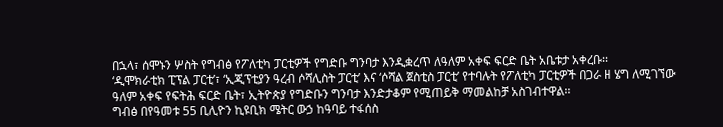በኋላ፣ ሰሞኑን ሦስት የግብፅ የፖለቲካ ፓርቲዎች የግድቡ ግንባታ እንዲቋረጥ ለዓለም አቀፍ ፍርድ ቤት አቤቱታ አቀረቡ፡፡
‘ዲሞክራቲክ ፒፕል ፓርቲ’፣ ‘ኢጂፕቲያን ዓረብ ሶሻሊስት ፓርቲ’ እና ‘ሶሻል ጀስቲስ ፓርቲ’ የተባሉት የፖለቲካ ፓርቲዎች በጋራ ዘ ሄግ ለሚገኘው ዓለም አቀፍ የፍትሕ ፍርድ ቤት፣ ኢትዮጵያ የግድቡን ግንባታ እንድታቆም የሚጠይቅ ማመልከቻ አስገብተዋል፡፡
ግብፅ በየዓመቱ 55 ቢሊዮን ኪዩቢክ ሜትር ውኃ ከዓባይ ተፋሰስ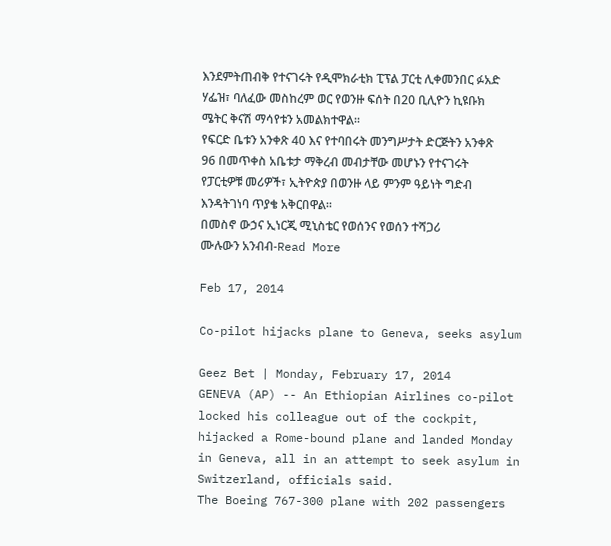እንደምትጠብቅ የተናገሩት የዲሞክራቲክ ፒፕል ፓርቲ ሊቀመንበር ፉአድ ሃፌዝ፣ ባለፈው መስከረም ወር የወንዙ ፍሰት በ20 ቢሊዮን ኪዩቡክ ሜትር ቅናሽ ማሳየቱን አመልክተዋል፡፡
የፍርድ ቤቱን አንቀጽ 40 እና የተባበሩት መንግሥታት ድርጅትን አንቀጽ 96 በመጥቀስ አቤቱታ ማቅረብ መብታቸው መሆኑን የተናገሩት የፓርቲዎቹ መሪዎች፣ ኢትዮጵያ በወንዙ ላይ ምንም ዓይነት ግድብ እንዳትገነባ ጥያቄ አቅርበዋል፡፡
በመስኖ ውኃና ኢነርጂ ሚኒስቴር የወሰንና የወሰን ተሻጋሪ
ሙሉውን አንብብ-Read More

Feb 17, 2014

Co-pilot hijacks plane to Geneva, seeks asylum

Geez Bet | Monday, February 17, 2014
GENEVA (AP) -- An Ethiopian Airlines co-pilot locked his colleague out of the cockpit, hijacked a Rome-bound plane and landed Monday in Geneva, all in an attempt to seek asylum in Switzerland, officials said.
The Boeing 767-300 plane with 202 passengers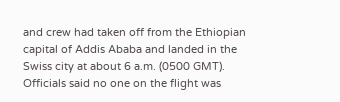and crew had taken off from the Ethiopian capital of Addis Ababa and landed in the Swiss city at about 6 a.m. (0500 GMT). Officials said no one on the flight was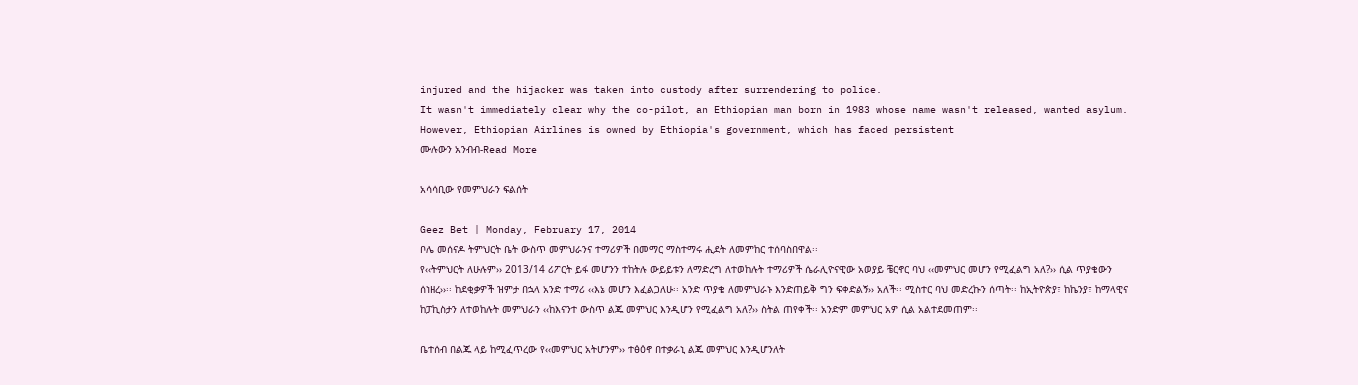injured and the hijacker was taken into custody after surrendering to police.
It wasn't immediately clear why the co-pilot, an Ethiopian man born in 1983 whose name wasn't released, wanted asylum. However, Ethiopian Airlines is owned by Ethiopia's government, which has faced persistent
ሙሉውን አንብብ-Read More

አሳሳቢው የመምህራን ፍልሰት

Geez Bet | Monday, February 17, 2014
ቦሌ መሰናዶ ትምህርት ቤት ውስጥ መምህራንና ተማሪዎች በመማር ማስተማሩ ሒደት ለመምከር ተሰባስበዋል፡፡
የ‹‹ትምህርት ለሁሉም›› 2013/14 ሪፖርት ይፋ መሆንን ተከትሉ ውይይቱን ለማድረግ ለተወከሉት ተማሪዎች ሴራሊዮናዊው አወያይ ቼርኖር ባህ ‹‹መምህር መሆን የሚፈልግ አለ?›› ሲል ጥያቄውን ሰነዘረ››፡፡ ከደቂቃዎች ዝምታ በኋላ አንድ ተማሪ ‹‹እኔ መሆን እፈልጋለሁ፡፡ አንድ ጥያቄ ለመምህራኑ እንድጠይቅ ግን ፍቀድልኝ›› አለች፡፡ ሚስተር ባህ መድረኩን ሰጣት፡፡ ከኢትዮጵያ፣ ከኬንያ፣ ከማላዊና ከፓኪስታን ለተወከሉት መምህራን ‹‹ከእናንተ ውስጥ ልጁ መምህር እንዲሆን የሚፈልግ አለ?›› ስትል ጠየቀች፡፡ አንድም መምህር አዎ ሲል አልተደመጠም፡፡

ቤተሰብ በልጁ ላይ ከሚፈጥረው የ‹‹መምህር አትሆንም›› ተፅዕኖ በተቃራኒ ልጁ መምህር እንዲሆንለት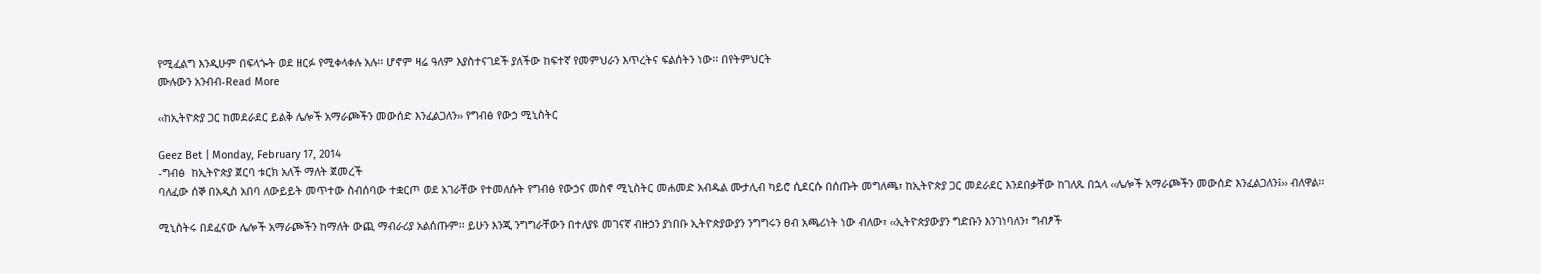የሚፈልግ እንዲሁም በፍላጐት ወደ ዘርፉ የሚቀላቀሉ አሉ፡፡ ሆኖም ዛሬ ዓለም እያስተናገደች ያለችው ከፍተኛ የመምህራን እጥረትና ፍልሰትን ነው፡፡ በየትምህርት
ሙሉውን አንብብ-Read More

‹‹ከኢትዮጵያ ጋር ከመደራደር ይልቅ ሌሎች አማራጮችን መውሰድ እንፈልጋለን›› የግብፅ የውኃ ሚኒስትር

Geez Bet | Monday, February 17, 2014
-ግብፅ  ከኢትዮጵያ ጀርባ ቱርክ አለች ማለት ጀመረች
ባለፈው ሰኞ በአዲስ አበባ ለውይይት መጥተው ስብሰባው ተቋርጦ ወደ አገራቸው የተመለሱት የግብፅ የውኃና መስኖ ሚኒስትር መሐመድ አብዱል ሙታሊብ ካይሮ ሲደርሱ በሰጡት መግለጫ፣ ከኢትዮጵያ ጋር መደራደር እንደበቃቸው ከገለጹ በኋላ ‹‹ሌሎች አማራጮችን መውሰድ እንፈልጋለን፤›› ብለዋል፡፡

ሚኒስትሩ በደፈናው ሌሎች አማራጮችን ከማለት ውጪ ማብራሪያ አልሰጡም፡፡ ይሁን እንጂ ንግግራቸውን በተለያዩ መገናኛ ብዙኃን ያነበቡ ኢትዮጵያውያን ንግግሩን ፀብ አጫሪነት ነው ብለው፣ ‹‹ኢትዮጵያውያን ግድቡን እንገነባለን፣ ግብፆች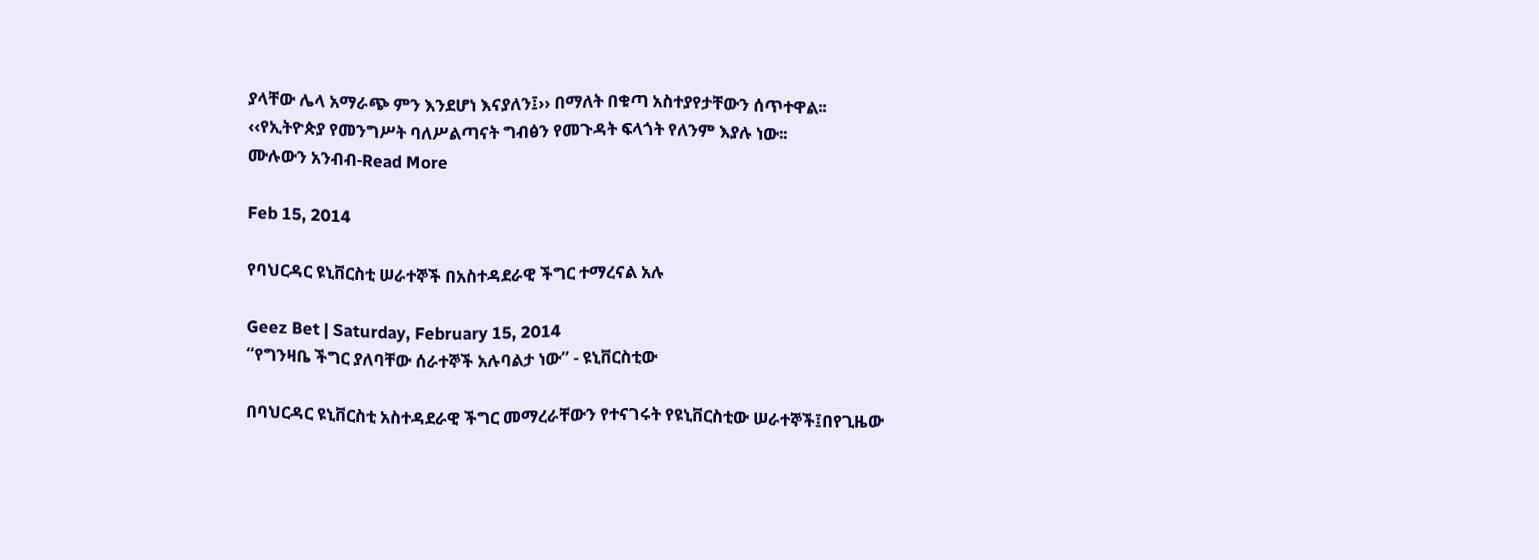ያላቸው ሌላ አማራጭ ምን እንደሆነ እናያለን፤›› በማለት በቁጣ አስተያየታቸውን ሰጥተዋል፡፡
‹‹የኢትዮጵያ የመንግሥት ባለሥልጣናት ግብፅን የመጉዳት ፍላጎት የለንም እያሉ ነው፡፡
ሙሉውን አንብብ-Read More

Feb 15, 2014

የባህርዳር ዩኒቨርስቲ ሠራተኞች በአስተዳደራዊ ችግር ተማረናል አሉ

Geez Bet | Saturday, February 15, 2014
“የግንዛቤ ችግር ያለባቸው ሰራተኞች አሉባልታ ነው” - ዩኒቨርስቲው

በባህርዳር ዩኒቨርስቲ አስተዳደራዊ ችግር መማረራቸውን የተናገሩት የዩኒቨርስቲው ሠራተኞች፤በየጊዜው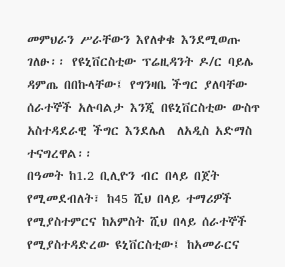መምህራን ሥራቸውን እየለቀቁ እንደሚወጡ ገለፁ፡፡ የዩኒቨርስቲው ፕሬዚዳንት ዶ/ር ባይሌ ዳምጤ በበኩላቸው፤ የግንዛቤ ችግር ያለባቸው ሰራተኞች አሉባልታ እንጂ በዩኒቨርስቲው ውስጥ አስተዳደራዊ ችግር እንደሌለ  ለአዲስ አድማስ ተናግረዋል፡፡
በዓመት ከ1.2 ቢሊዮን ብር በላይ በጀት የሚመደብለት፣ ከ45 ሺህ በላይ ተማሪዎች የሚያስተምርና ከአምስት ሺህ በላይ ሰራተኞች የሚያስተዳድረው ዩኒቨርስቲው፤ ከአመራርና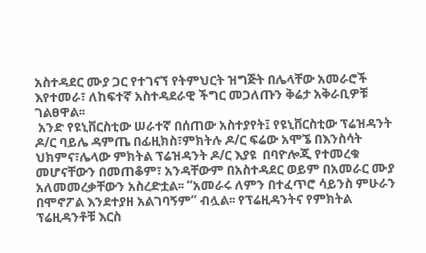አስተዳደር ሙያ ጋር የተገናኘ የትምህርት ዝግጅት በሌላቸው አመራሮች እየተመራ፣ ለከፍተኛ አስተዳደራዊ ችግር መጋለጡን ቅሬታ አቅራቢዎቹ ገልፀዋል፡፡
 አንድ የዩኒቨርስቲው ሠራተኛ በሰጠው አስተያየት፤ የዩኒቨርስቲው ፕሬዝዳንት ዶ/ር ባይሌ ዳምጤ በፊዚክስ፣ምክትሉ ዶ/ር ፍሬው አሞኜ በእንስሳት ህክምና፣ሌላው ምክትል ፕሬዝዳንት ዶ/ር እያዩ  በባዮሎጂ የተመረቁ መሆናቸውን በመጠቆም፣ አንዳቸውም በአስተዳደር ወይም በአመራር ሙያ አለመመረቃቸውን አስረድቷል፡፡ “አመራሩ ለምን በተፈጥሮ ሳይንስ ምሁራን በሞኖፖል እንደተያዘ አልገባኝም” ብሏል፡፡ የፕሬዚዳንትና የምክትል ፕሬዚዳንቶቹ እርስ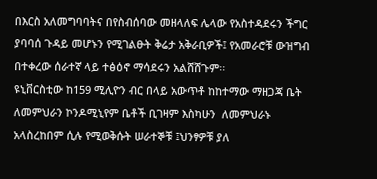በእርስ አለመግባባትና በየስብሰባው መዘላለፍ ሌላው የአስተዳደሩን ችግር ያባባሰ ጉዳይ መሆኑን የሚገልፁት ቅሬታ አቅራቢዎች፤ የአመራሮቹ ውዝግብ በተቀረው ሰራተኛ ላይ ተፅዕኖ ማሳደሩን አልሸሸጉም፡፡
ዩኒቨርስቲው ከ159 ሚሊዮን ብር በላይ አውጥቶ ከከተማው ማዘጋጃ ቤት ለመምህራን ኮንዶሚኒየም ቤቶች ቢገዛም እስካሁን  ለመምህራኑ አላስረከበም ሲሉ የሚወቅሱት ሠራተኞቹ ፤ህንፃዎቹ ያለ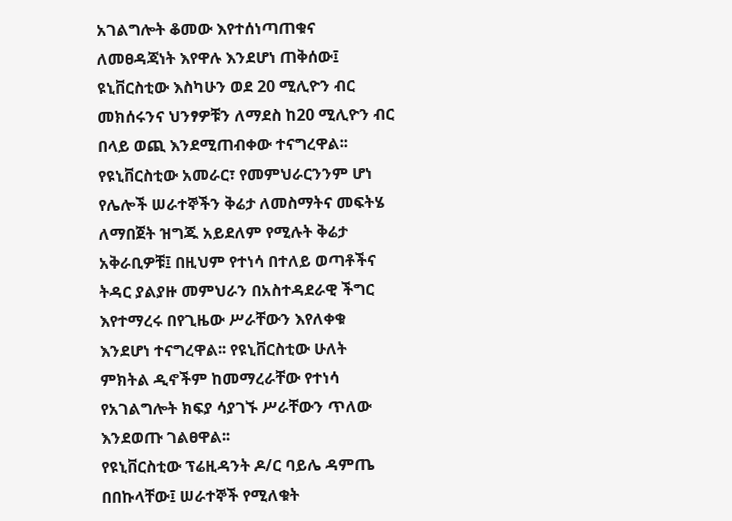አገልግሎት ቆመው እየተሰነጣጠቁና ለመፀዳጃነት እየዋሉ እንደሆነ ጠቅሰው፤ ዩኒቨርስቲው እስካሁን ወደ 20 ሚሊዮን ብር መክሰሩንና ህንፃዎቹን ለማደስ ከ20 ሚሊዮን ብር በላይ ወጪ እንደሚጠብቀው ተናግረዋል፡፡
የዩኒቨርስቲው አመራር፣ የመምህራርንንም ሆነ የሌሎች ሠራተኞችን ቅሬታ ለመስማትና መፍትሄ ለማበጀት ዝግጁ አይደለም የሚሉት ቅሬታ አቅራቢዎቹ፤ በዚህም የተነሳ በተለይ ወጣቶችና ትዳር ያልያዙ መምህራን በአስተዳደራዊ ችግር እየተማረሩ በየጊዜው ሥራቸውን እየለቀቁ እንደሆነ ተናግረዋል፡፡ የዩኒቨርስቲው ሁለት ምክትል ዲኖችም ከመማረራቸው የተነሳ የአገልግሎት ክፍያ ሳያገኙ ሥራቸውን ጥለው እንደወጡ ገልፀዋል፡፡
የዩኒቨርስቲው ፕሬዚዳንት ዶ/ር ባይሌ ዳምጤ በበኩላቸው፤ ሠራተኞች የሚለቁት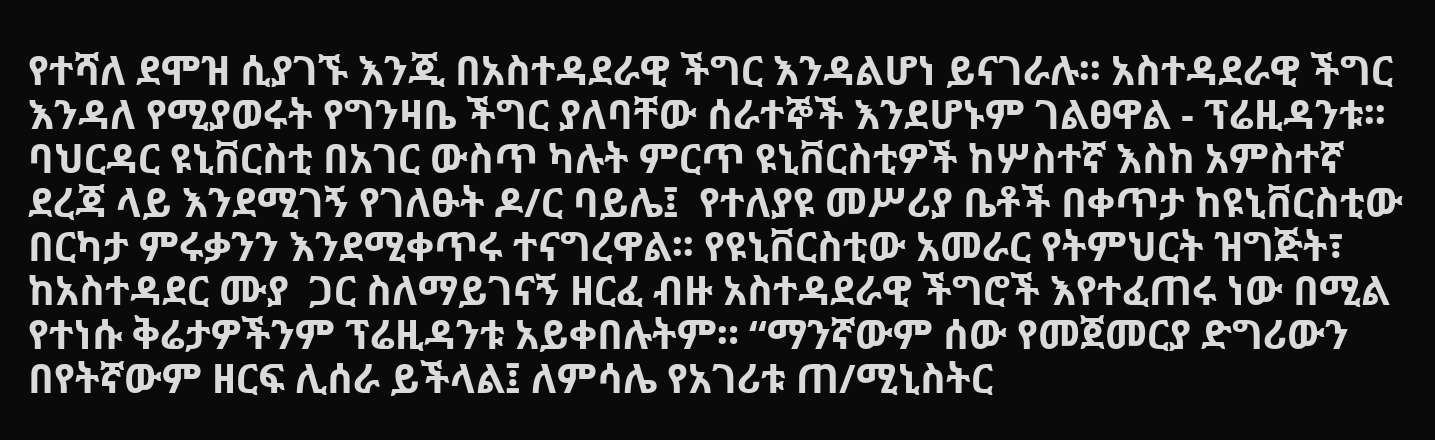የተሻለ ደሞዝ ሲያገኙ እንጂ በአስተዳደራዊ ችግር እንዳልሆነ ይናገራሉ፡፡ አስተዳደራዊ ችግር እንዳለ የሚያወሩት የግንዛቤ ችግር ያለባቸው ሰራተኞች እንደሆኑም ገልፀዋል - ፕሬዚዳንቱ፡፡ ባህርዳር ዩኒቨርስቲ በአገር ውስጥ ካሉት ምርጥ ዩኒቨርስቲዎች ከሦስተኛ እስከ አምስተኛ ደረጃ ላይ እንደሚገኝ የገለፁት ዶ/ር ባይሌ፤  የተለያዩ መሥሪያ ቤቶች በቀጥታ ከዩኒቨርስቲው በርካታ ምሩቃንን እንደሚቀጥሩ ተናግረዋል፡፡ የዩኒቨርስቲው አመራር የትምህርት ዝግጅት፣ ከአስተዳደር ሙያ  ጋር ስለማይገናኝ ዘርፈ ብዙ አስተዳደራዊ ችግሮች እየተፈጠሩ ነው በሚል የተነሱ ቅሬታዎችንም ፕሬዚዳንቱ አይቀበሉትም። “ማንኛውም ሰው የመጀመርያ ድግሪውን በየትኛውም ዘርፍ ሊሰራ ይችላል፤ ለምሳሌ የአገሪቱ ጠ/ሚኒስትር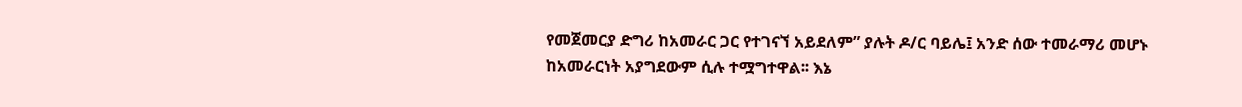የመጀመርያ ድግሪ ከአመራር ጋር የተገናኘ አይደለም” ያሉት ዶ/ር ባይሌ፤ አንድ ሰው ተመራማሪ መሆኑ ከአመራርነት አያግደውም ሲሉ ተሟግተዋል፡፡ እኔ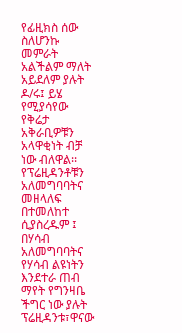የፊዚክስ ሰው ስለሆንኩ መምራት አልችልም ማለት አይደለም ያሉት ዶ/ሩ፤ ይሄ የሚያሳየው የቅሬታ አቅራቢዎቹን አላዋቂነት ብቻ ነው ብለዋል፡፡ የፕሬዚዳንቶቹን አለመግባባትና መዘላለፍ በተመለከተ ሲያስረዱም ፤ በሃሳብ አለመግባባትና የሃሳብ ልዩነትን እንደተራ ጠብ ማየት የግንዛቤ ችግር ነው ያሉት ፕሬዚዳንቱ፣ዋናው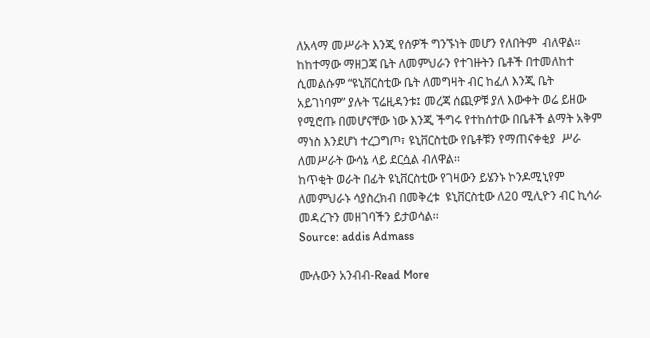ለአላማ መሥራት እንጂ የሰዎች ግንኙነት መሆን የለበትም  ብለዋል፡፡
ከከተማው ማዘጋጃ ቤት ለመምህራን የተገዙትን ቤቶች በተመለከተ ሲመልሱም “ዩኒቨርስቲው ቤት ለመግዛት ብር ከፈለ እንጂ ቤት አይገነባም” ያሉት ፕሬዚዳንቱ፤ መረጃ ሰጪዎቹ ያለ እውቀት ወሬ ይዘው የሚሮጡ በመሆናቸው ነው እንጂ ችግሩ የተከሰተው በቤቶች ልማት አቅም ማነስ እንደሆነ ተረጋግጦ፣ ዩኒቨርስቲው የቤቶቹን የማጠናቀቂያ  ሥራ ለመሥራት ውሳኔ ላይ ደርሷል ብለዋል፡፡
ከጥቂት ወራት በፊት ዩኒቨርስቲው የገዛውን ይሄንኑ ኮንዶሚኒየም ለመምህራኑ ሳያስረክብ በመቅረቱ  ዩኒቨርስቲው ለ20 ሚሊዮን ብር ኪሳራ መዳረጉን መዘገባችን ይታወሳል፡፡
Source: addis Admass

ሙሉውን አንብብ-Read More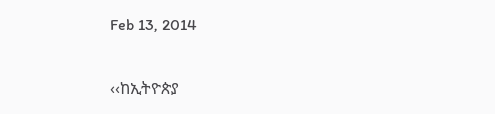Feb 13, 2014

‹‹ከኢትዮጵያ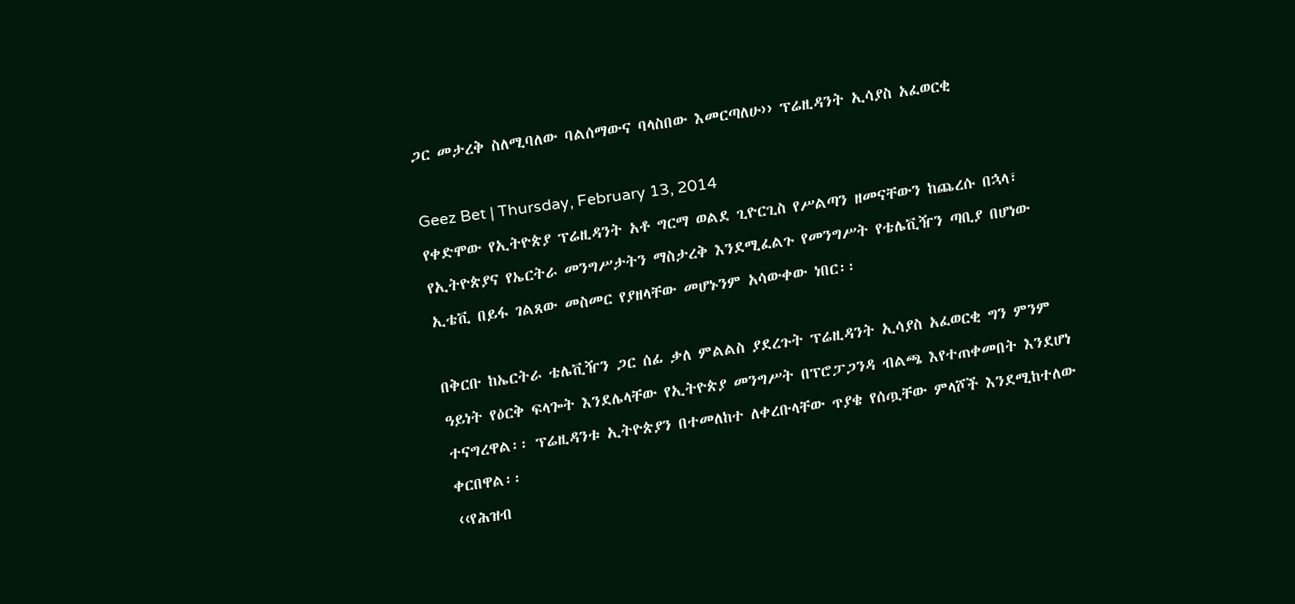ጋር መታረቅ ስለሚባለው ባልሰማውና ባላስበው እመርጣለሁ›› ፕሬዚዳንት ኢሳያስ አፈወርቂ

Geez Bet | Thursday, February 13, 2014
የቀድሞው የኢትዮጵያ ፕሬዚዳንት አቶ ግርማ ወልደ ጊዮርጊስ የሥልጣን ዘመናቸውን ከጨረሱ በኋላ፣ የኢትዮጵያና የኤርትራ መንግሥታትን ማስታረቅ እንደሚፈልጉ የመንግሥት የቴሌቪዥን ጣቢያ በሆነው ኢቴቪ በይፋ ገልጸው መስመር የያዘላቸው መሆኑንም አሳውቀው ነበር፡፡

በቅርቡ ከኤርትራ ቴሌቪዥን ጋር ሰፊ ቃለ ምልልስ ያደረጉት ፕሬዚዳንት ኢሳያስ አፈወርቂ ግን ምንም ዓይነት የዕርቅ ፍላጐት እንደሌላቸው የኢትዮጵያ መንግሥት በፕሮፓጋንዳ ብልጫ እየተጠቀመበት እንደሆነ ተናግረዋል፡፡ ፕሬዚዳንቱ ኢትዮጵያን በተመለከተ ለቀረቡላቸው ጥያቄ የሰጧቸው ምላሾች እንደሚከተለው ቀርበዋል፡፡
‹‹የሕዝብ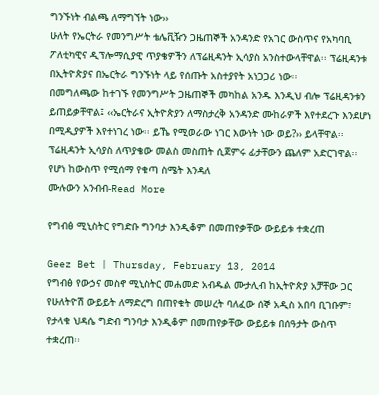ግንኙነት ብልጫ ለማግኘት ነው››
ሁለት የኤርትራ የመንግሥት ቴሌቪዥን ጋዜጠኞች አንዳንድ የአገር ውስጥና የአካባቢ ፖለቲካዊና ዲፕሎማሲያዊ ጥያቄዎችን ለፕሬዚዳንት ኢሳያስ አንስተውላቸዋል፡፡ ፕሬዚዳንቱ በኢትዮጵያና በኤርትራ ግንኙነት ላይ የሰጡት አስተያየት አነጋጋሪ ነው፡፡
በመግለጫው ከተገኙ የመንግሥት ጋዜጠኞች መካከል አንዱ እንዲህ ብሎ ፕሬዚዳንቱን ይጠይቃቸዋል፤ ‹‹ኤርትራና ኢትዮጵያን ለማስታረቅ አንዳንድ ሙከራዎች እየተደረጉ እንደሆነ በሚዲያዎች እየተነገረ ነው፡፡ ይኼ የሚወራው ነገር እውነት ነው ወይ?›› ይላቸዋል፡፡
ፕሬዚዳንት ኢሳያስ ለጥያቄው መልስ መስጠት ሲጀምሩ ፊታቸውን ጨለም አድርገዋል፡፡ የሆነ ከውስጥ የሚሰማ የቁጣ ስሜት እንዳለ
ሙሉውን አንብብ-Read More

የግብፅ ሚኒስትር የግድቡ ግንባታ እንዲቆም በመጠየቃቸው ውይይቱ ተቋረጠ

Geez Bet | Thursday, February 13, 2014
የግብፅ የውኃና መስኖ ሚኒስትር መሐመድ አብዱል ሙታሊብ ከኢትዮጵያ አቻቸው ጋር የሁለትዮሽ ውይይት ለማድረግ በጠየቁት መሠረት ባለፈው ሰኞ አዲስ አበባ ቢገቡም፣ የታላቁ ህዳሴ ግድብ ግንባታ እንዲቆም በመጠየቃቸው ውይይቱ በሰዓታት ውስጥ ተቋረጠ፡፡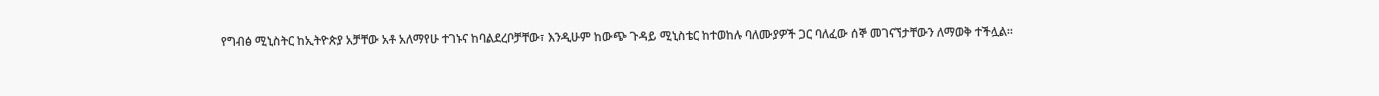የግብፅ ሚኒስትር ከኢትዮጵያ አቻቸው አቶ አለማየሁ ተገኑና ከባልደረቦቻቸው፣ እንዲሁም ከውጭ ጉዳይ ሚኒስቴር ከተወከሉ ባለሙያዎች ጋር ባለፈው ሰኞ መገናኘታቸውን ለማወቅ ተችሏል፡፡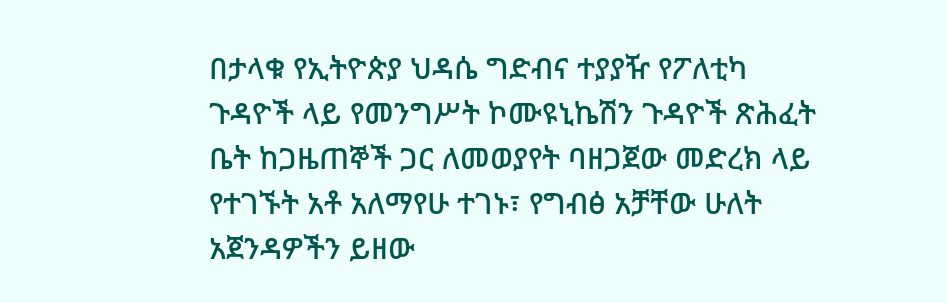በታላቁ የኢትዮጵያ ህዳሴ ግድብና ተያያዥ የፖለቲካ ጉዳዮች ላይ የመንግሥት ኮሙዩኒኬሽን ጉዳዮች ጽሕፈት ቤት ከጋዜጠኞች ጋር ለመወያየት ባዘጋጀው መድረክ ላይ የተገኙት አቶ አለማየሁ ተገኑ፣ የግብፅ አቻቸው ሁለት አጀንዳዎችን ይዘው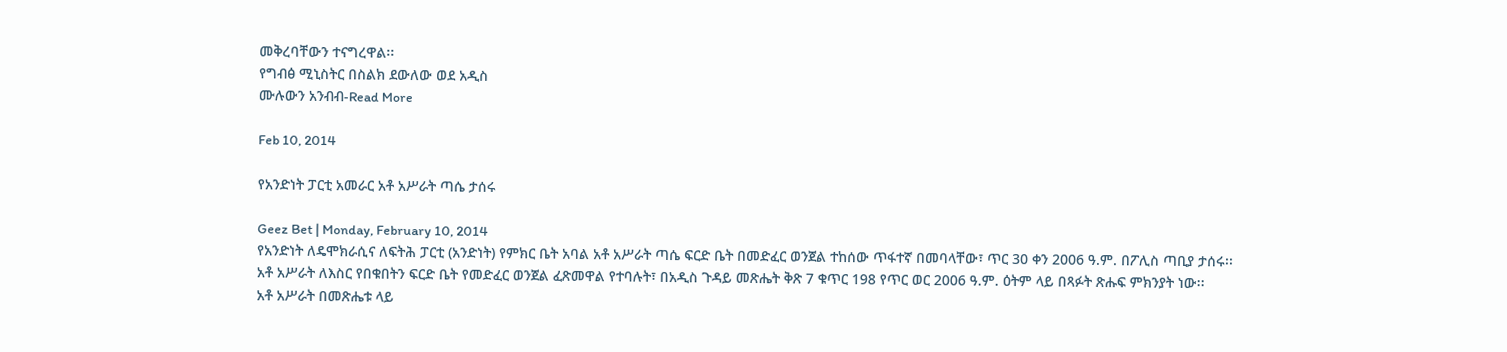መቅረባቸውን ተናግረዋል፡፡
የግብፅ ሚኒስትር በስልክ ደውለው ወደ አዲስ
ሙሉውን አንብብ-Read More

Feb 10, 2014

የአንድነት ፓርቲ አመራር አቶ አሥራት ጣሴ ታሰሩ

Geez Bet | Monday, February 10, 2014
የአንድነት ለዴሞክራሲና ለፍትሕ ፓርቲ (አንድነት) የምክር ቤት አባል አቶ አሥራት ጣሴ ፍርድ ቤት በመድፈር ወንጀል ተከሰው ጥፋተኛ በመባላቸው፣ ጥር 30 ቀን 2006 ዓ.ም. በፖሊስ ጣቢያ ታሰሩ፡፡
አቶ አሥራት ለእስር የበቁበትን ፍርድ ቤት የመድፈር ወንጀል ፈጽመዋል የተባሉት፣ በአዲስ ጉዳይ መጽሔት ቅጽ 7 ቁጥር 198 የጥር ወር 2006 ዓ.ም. ዕትም ላይ በጻፉት ጽሑፍ ምክንያት ነው፡፡
አቶ አሥራት በመጽሔቱ ላይ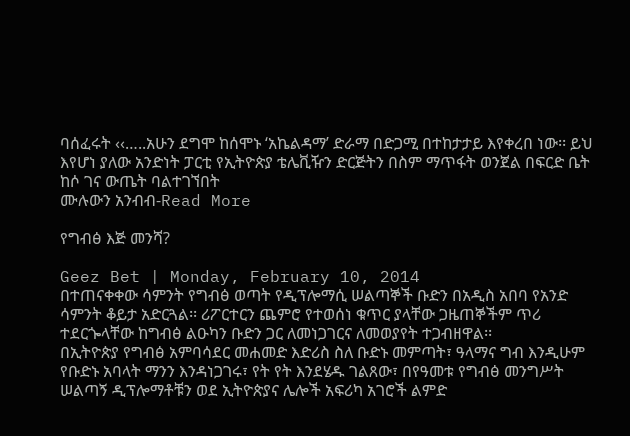ባሰፈሩት ‹‹…..አሁን ደግሞ ከሰሞኑ ‘አኬልዳማ’ ድራማ በድጋሚ በተከታታይ እየቀረበ ነው፡፡ ይህ እየሆነ ያለው አንድነት ፓርቲ የኢትዮጵያ ቴሌቪዥን ድርጅትን በስም ማጥፋት ወንጀል በፍርድ ቤት ከሶ ገና ውጤት ባልተገኘበት
ሙሉውን አንብብ-Read More

የግብፅ እጅ መንሻ?

Geez Bet | Monday, February 10, 2014
በተጠናቀቀው ሳምንት የግብፅ ወጣት የዲፕሎማሲ ሠልጣኞች ቡድን በአዲስ አበባ የአንድ ሳምንት ቆይታ አድርጓል፡፡ ሪፖርተርን ጨምሮ የተወሰነ ቁጥር ያላቸው ጋዜጠኞችም ጥሪ ተደርጐላቸው ከግብፅ ልዑካን ቡድን ጋር ለመነጋገርና ለመወያየት ተጋብዘዋል፡፡
በኢትዮጵያ የግብፅ አምባሳደር መሐመድ እድሪስ ስለ ቡድኑ መምጣት፣ ዓላማና ግብ እንዲሁም የቡድኑ አባላት ማንን እንዳነጋገሩ፣ የት የት እንደሄዱ ገልጸው፣ በየዓመቱ የግብፅ መንግሥት ሠልጣኝ ዲፕሎማቶቹን ወደ ኢትዮጵያና ሌሎች አፍሪካ አገሮች ልምድ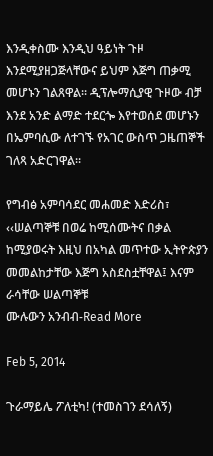እንዲቀስሙ እንዲህ ዓይነት ጉዞ እንደሚያዘጋጅላቸውና ይህም እጅግ ጠቃሚ መሆኑን ገልጸዋል፡፡ ዲፕሎማሲያዊ ጉዞው ብቻ እንደ አንድ ልማድ ተደርጐ እየተወሰደ መሆኑን በኤምባሲው ለተገኙ የአገር ውስጥ ጋዜጠኞች ገለጻ አድርገዋል፡፡

የግብፅ አምባሳደር መሐመድ እድሪስ፣ ‹‹ሠልጣኞቹ በወሬ ከሚሰሙትና በቃል ከሚያወሩት እዚህ በአካል መጥተው ኢትዮጵያን መመልከታቸው እጅግ አስደስቷቸዋል፤ እናም ራሳቸው ሠልጣኞቹ
ሙሉውን አንብብ-Read More

Feb 5, 2014

ጉራማይሌ ፖለቲካ! (ተመስገን ደሳለኝ)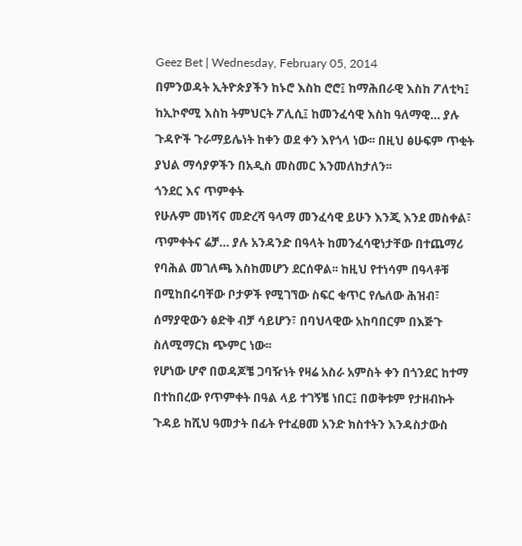Geez Bet | Wednesday, February 05, 2014
በምንወዳት ኢትዮጵያችን ከኑሮ እስከ ሮሮ፤ ከማሕበራዊ እስከ ፖለቲካ፤ ከኢኮኖሚ እስከ ትምህርት ፖሊሲ፤ ከመንፈሳዊ እስከ ዓለማዊ… ያሉ ጉዳዮች ጉራማይሌነት ከቀን ወደ ቀን እየጎላ ነው፡፡ በዚህ ፅሁፍም ጥቂት ያህል ማሳያዎችን በአዲስ መስመር እንመለከታለን፡፡
ጎንደር እና ጥምቀት
የሁሉም መነሻና መድረሻ ዓላማ መንፈሳዊ ይሁን እንጂ እንደ መስቀል፣ ጥምቀትና ሬቻ… ያሉ አንዳንድ በዓላት ከመንፈሳዊነታቸው በተጨማሪ የባሕል መገለጫ እስከመሆን ደርሰዋል፡፡ ከዚህ የተነሳም በዓላቶቹ በሚከበሩባቸው ቦታዎች የሚገኘው ስፍር ቁጥር የሌለው ሕዝብ፣ ሰማያዊውን ፅድቅ ብቻ ሳይሆን፣ በባህላዊው አከባበርም በእጅጉ ስለሚማርክ ጭምር ነው፡፡
የሆነው ሆኖ በወዳጆቼ ጋባዥነት የዛሬ አስራ አምስት ቀን በጎንደር ከተማ በተከበረው የጥምቀት በዓል ላይ ተገኝቼ ነበር፤ በወቅቱም የታዘብኩት ጉዳይ ከሺህ ዓመታት በፊት የተፈፀመ አንድ ክስተትን እንዳስታውስ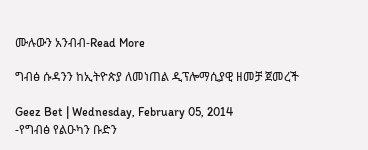ሙሉውን አንብብ-Read More

ግብፅ ሱዳንን ከኢትዮጵያ ለመነጠል ዲፕሎማሲያዊ ዘመቻ ጀመረች

Geez Bet | Wednesday, February 05, 2014
-የግብፅ የልዑካን ቡድን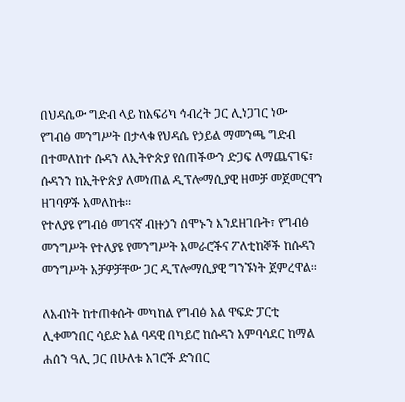በህዳሴው ግድብ ላይ ከአፍሪካ ኅብረት ጋር ሊነጋገር ነው
የግብፅ መንግሥት በታላቁ የህዳሴ የኃይል ማመንጫ ግድብ በተመለከተ ሱዳን ለኢትዮጵያ የሰጠችውን ድጋፍ ለማጨናገፍ፣ ሱዳንን ከኢትዮጵያ ለመነጠል ዲፕሎማሲያዊ ዘመቻ መጀመርዋን ዘገባዎች አመለከቱ፡፡
የተለያዩ የግብፅ መገናኛ ብዙኃን ሰሞኑን እንደዘገቡት፣ የግብፅ መንግሥት የተለያዩ የመንግሥት አመራሮችና ፖለቲከኞች ከሱዳን መንግሥት አቻዎቻቸው ጋር ዲፕሎማሲያዊ ግንኙነት ጀምረዋል፡፡

ለአብነት ከተጠቀሱት መካከል የግብፅ አል ዋፍድ ፓርቲ ሊቀመንበር ሳይድ አል ባዳዊ በካይሮ ከሱዳን አምባሳደር ከማል ሐሰን ዓሊ ጋር በሁለቱ አገሮች ድንበር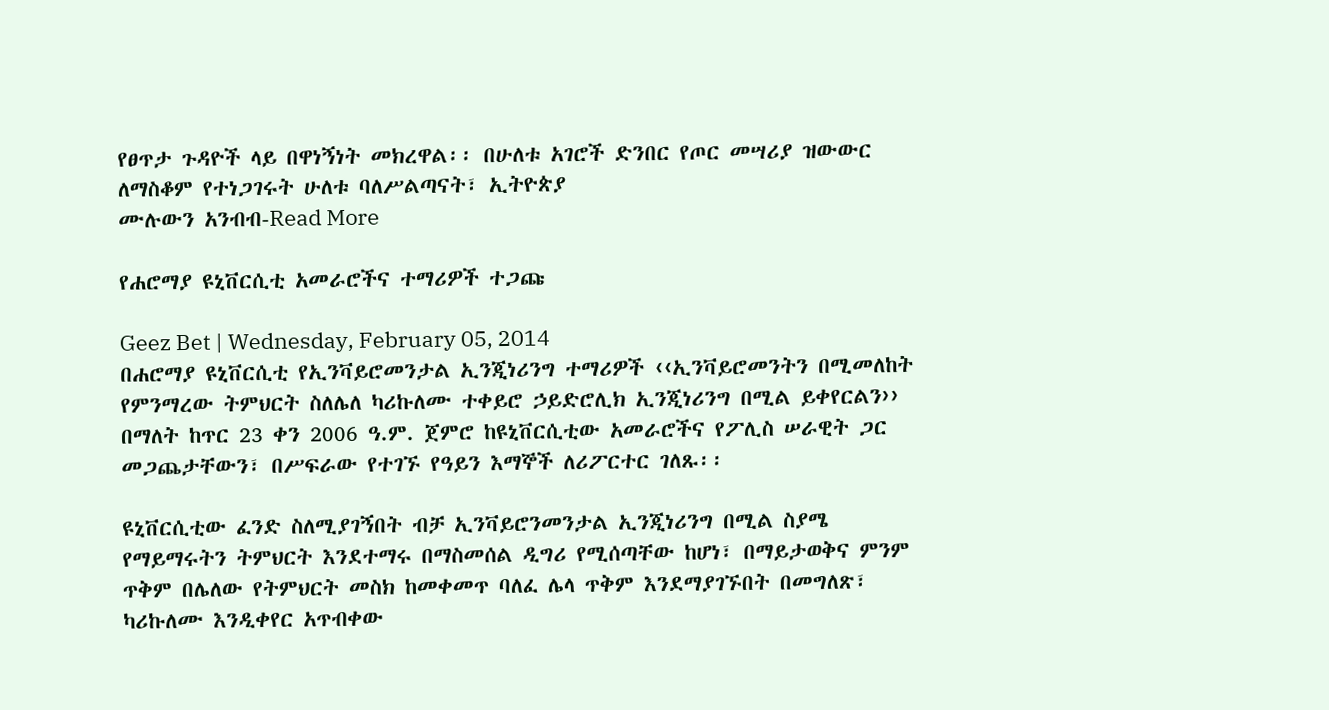የፀጥታ ጉዳዮች ላይ በዋነኝነት መክረዋል፡፡ በሁለቱ አገሮች ድንበር የጦር መሣሪያ ዝውውር ለማስቆም የተነጋገሩት ሁለቱ ባለሥልጣናት፣ ኢትዮጵያ
ሙሉውን አንብብ-Read More

የሐሮማያ ዩኒቨርሲቲ አመራሮችና ተማሪዎች ተጋጩ

Geez Bet | Wednesday, February 05, 2014
በሐሮማያ ዩኒቨርሲቲ የኢንቫይሮመንታል ኢንጂነሪንግ ተማሪዎች ‹‹ኢንቫይሮመንትን በሚመለከት የምንማረው ትምህርት ስለሌለ ካሪኩለሙ ተቀይሮ ኃይድሮሊክ ኢንጂነሪንግ በሚል ይቀየርልን›› በማለት ከጥር 23 ቀን 2006 ዓ.ም. ጀምሮ ከዩኒቨርሲቲው አመራሮችና የፖሊስ ሠራዊት ጋር መጋጨታቸውን፣ በሥፍራው የተገኙ የዓይን እማኞች ለሪፖርተር ገለጹ፡፡

ዩኒቨርሲቲው ፈንድ ስለሚያገኝበት ብቻ ኢንቫይሮንመንታል ኢንጂነሪንግ በሚል ስያሜ የማይማሩትን ትምህርት እንደተማሩ በማስመሰል ዲግሪ የሚሰጣቸው ከሆነ፣ በማይታወቅና ምንም ጥቅም በሌለው የትምህርት መስክ ከመቀመጥ ባለፈ ሌላ ጥቅም እንደማያገኙበት በመግለጽ፣ ካሪኩለሙ እንዲቀየር አጥብቀው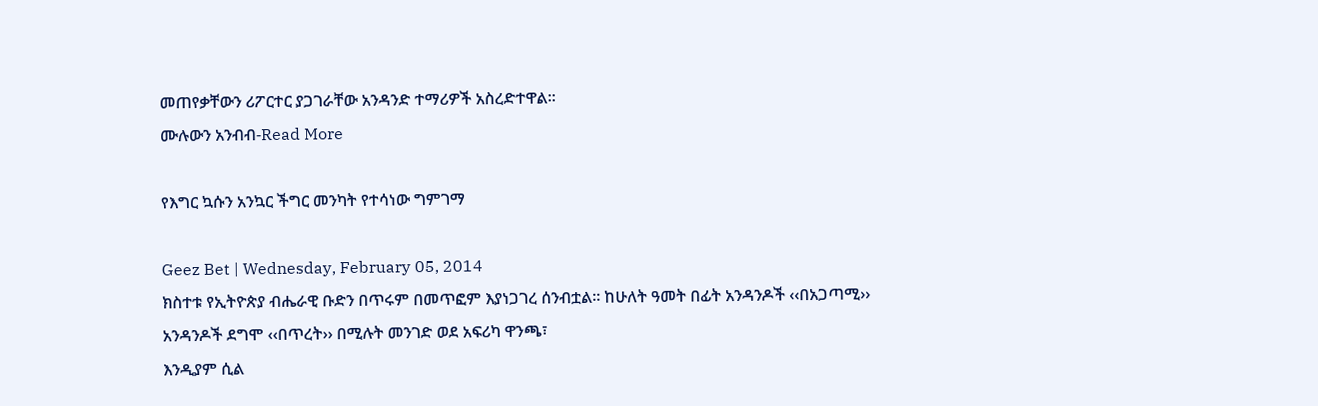መጠየቃቸውን ሪፖርተር ያጋገራቸው አንዳንድ ተማሪዎች አስረድተዋል፡፡
ሙሉውን አንብብ-Read More

የእግር ኳሱን አንኳር ችግር መንካት የተሳነው ግምገማ

Geez Bet | Wednesday, February 05, 2014
ክስተቱ የኢትዮጵያ ብሔራዊ ቡድን በጥሩም በመጥፎም እያነጋገረ ሰንብቷል፡፡ ከሁለት ዓመት በፊት አንዳንዶች ‹‹በአጋጣሚ›› አንዳንዶች ደግሞ ‹‹በጥረት›› በሚሉት መንገድ ወደ አፍሪካ ዋንጫ፣
እንዲያም ሲል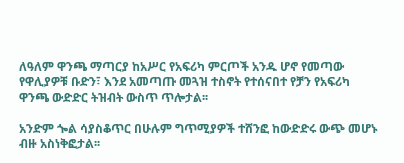ለዓለም ዋንጫ ማጣርያ ከአሥር የአፍሪካ ምርጦች አንዱ ሆኖ የመጣው የዋሊያዎቹ ቡድን፣ እንደ አመጣጡ መጓዝ ተስኖት የተሰናበተ የቻን የአፍሪካ ዋንጫ ውድድር ትዝብት ውስጥ ጥሎታል፡፡

አንድም ጐል ሳያስቆጥር በሁሉም ግጥሚያዎች ተሸንፎ ከውድድሩ ውጭ መሆኑ ብዙ አስነቅፎታል፡፡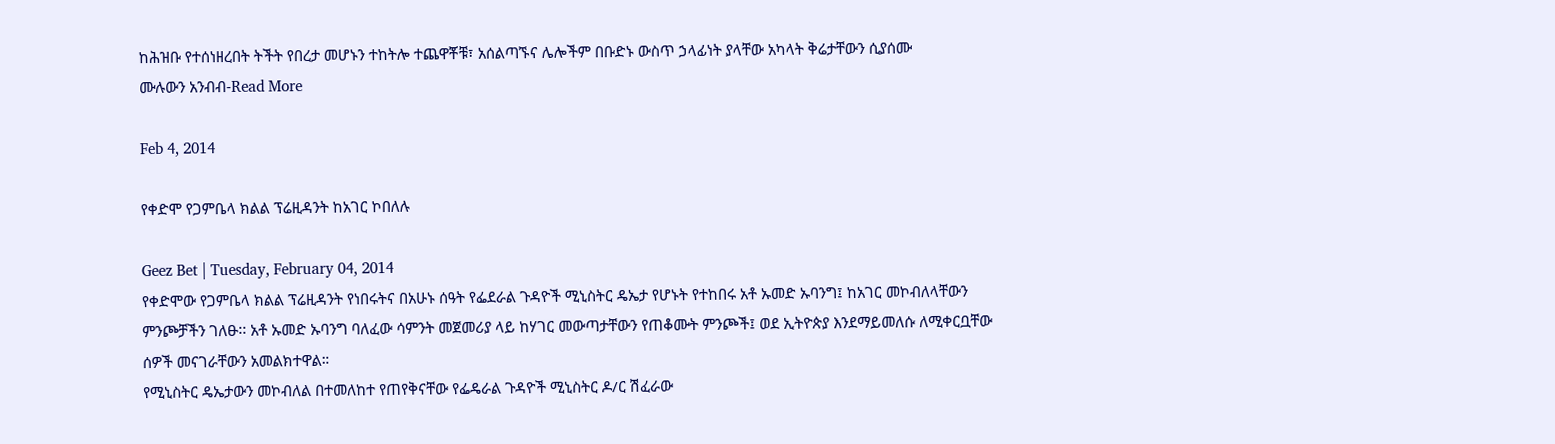ከሕዝቡ የተሰነዘረበት ትችት የበረታ መሆኑን ተከትሎ ተጨዋቾቹ፣ አሰልጣኙና ሌሎችም በቡድኑ ውስጥ ኃላፊነት ያላቸው አካላት ቅሬታቸውን ሲያሰሙ
ሙሉውን አንብብ-Read More

Feb 4, 2014

የቀድሞ የጋምቤላ ክልል ፕሬዚዳንት ከአገር ኮበለሉ

Geez Bet | Tuesday, February 04, 2014
የቀድሞው የጋምቤላ ክልል ፕሬዚዳንት የነበሩትና በአሁኑ ሰዓት የፌደራል ጉዳዮች ሚኒስትር ዴኤታ የሆኑት የተከበሩ አቶ ኡመድ ኡባንግ፤ ከአገር መኮብለላቸውን ምንጮቻችን ገለፁ፡፡ አቶ ኡመድ ኡባንግ ባለፈው ሳምንት መጀመሪያ ላይ ከሃገር መውጣታቸውን የጠቆሙት ምንጮች፤ ወደ ኢትዮጵያ እንደማይመለሱ ለሚቀርቧቸው ሰዎች መናገራቸውን አመልክተዋል።
የሚኒስትር ዴኤታውን መኮብለል በተመለከተ የጠየቅናቸው የፌዴራል ጉዳዮች ሚኒስትር ዶ/ር ሽፈራው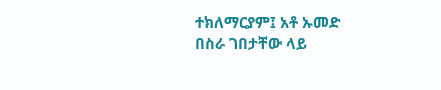ተክለማርያም፤ አቶ ኡመድ በስራ ገበታቸው ላይ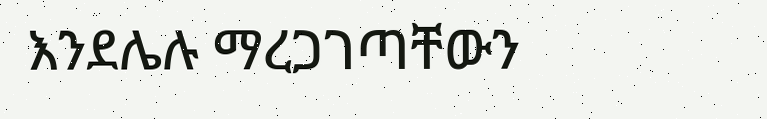እንደሌሉ ማረጋገጣቸውን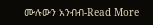ሙሉውን አንብብ-Read More